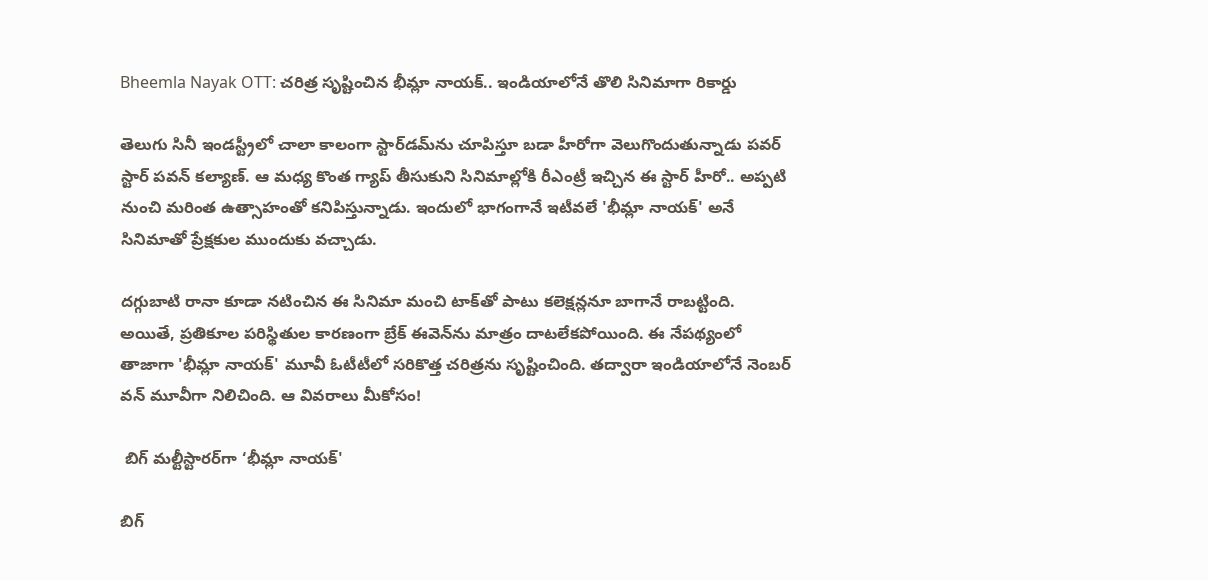Bheemla Nayak OTT: చరిత్ర సృష్టించిన భీమ్లా నాయక్.. ఇండియాలోనే తొలి సినిమాగా రికార్డు

తెలుగు సినీ ఇండస్ట్రీలో చాలా కాలంగా స్టార్‌డమ్‌ను చూపిస్తూ బడా హీరోగా వెలుగొందుతున్నాడు పవర్ స్టార్ పవన్ కల్యాణ్. ఆ మధ్య కొంత గ్యాప్ తీసుకుని సినిమాల్లోకి రీఎంట్రీ ఇచ్చిన ఈ స్టార్ హీరో.. అప్పటి నుంచి మరింత ఉత్సాహంతో కనిపిస్తున్నాడు. ఇందులో భాగంగానే ఇటీవలే 'భీమ్లా నాయక్' అనే సినిమాతో ప్రేక్షకుల ముందుకు వచ్చాడు.

దగ్గుబాటి రానా కూడా నటించిన ఈ సినిమా మంచి టాక్‌తో పాటు కలెక్షన్లనూ బాగానే రాబట్టింది. అయితే, ప్రతికూల పరిస్థితుల కారణంగా బ్రేక్ ఈవెన్‌ను మాత్రం దాటలేకపోయింది. ఈ నేపథ్యంలో తాజాగా 'భీమ్లా నాయక్' మూవీ ఓటీటీలో సరికొత్త చరిత్రను సృష్టించింది. తద్వారా ఇండియాలోనే నెంబర్ వన్ మూవీగా నిలిచింది. ఆ వివరాలు మీకోసం!

 బిగ్ మల్టీస్టారర్‌గా ‘భీమ్లా నాయక్'

బిగ్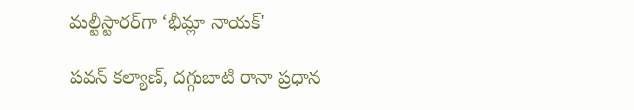మల్టీస్టారర్‌గా ‘భీమ్లా నాయక్'

పవన్ కల్యాణ్, దగ్గుబాటి రానా ప్రధాన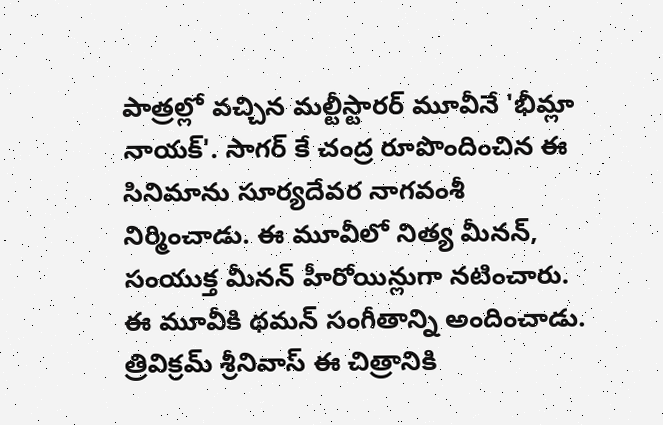పాత్రల్లో వచ్చిన మల్టీస్టారర్ మూవీనే 'భీమ్లా నాయక్'. సాగర్ కే చంద్ర రూపొందించిన ఈ సినిమాను సూర్యదేవర నాగవంశీ నిర్మించాడు. ఈ మూవీలో నిత్య మీనన్, సంయుక్త మీనన్ హీరోయిన్లుగా నటించారు. ఈ మూవీకి థమన్ సంగీతాన్ని అందించాడు. త్రివిక్రమ్ శ్రీనివాస్ ఈ చిత్రానికి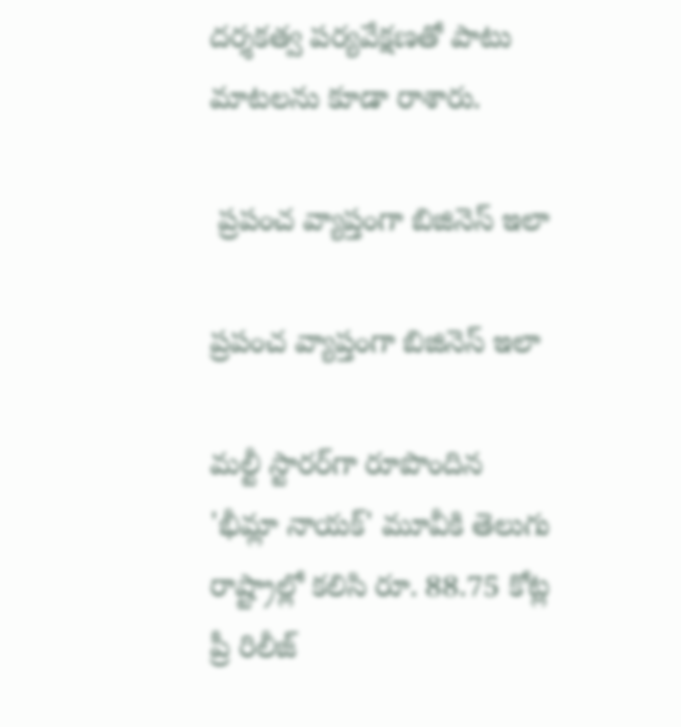దర్శకత్వ పర్యవేక్షణతో పాటు మాటలను కూడా రాశారు.

 ప్రపంచ వ్యాప్తంగా బిజినెస్ ఇలా

ప్రపంచ వ్యాప్తంగా బిజినెస్ ఇలా

మల్టీ స్టారర్‌గా రూపొందిన 'భీమ్లా నాయక్' మూవీకి తెలుగు రాష్ట్రాల్లో కలిసి రూ. 88.75 కోట్ల ప్రీ రిలీజ్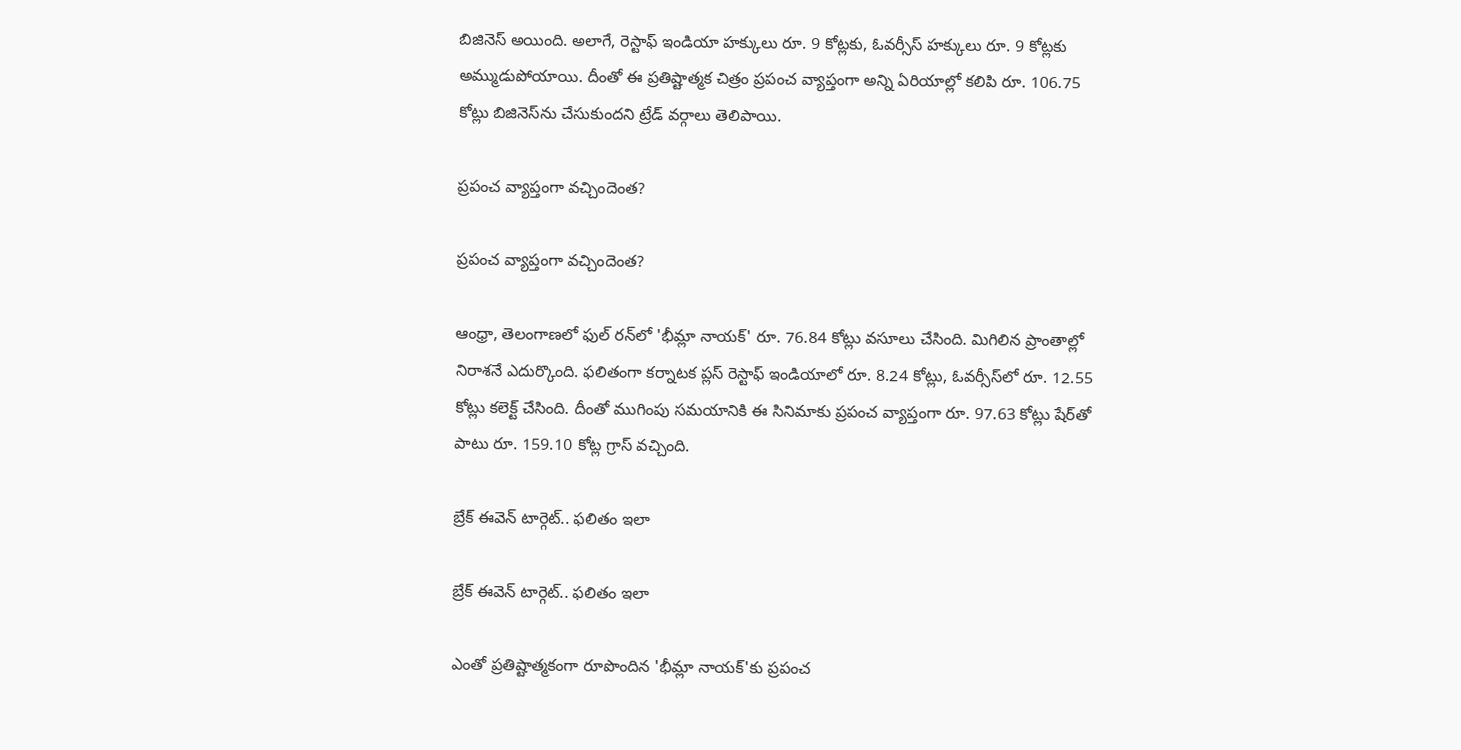బిజినెస్ అయింది. అలాగే, రెస్టాఫ్ ఇండియా హక్కులు రూ. 9 కోట్లకు, ఓవర్సీస్ హక్కులు రూ. 9 కోట్లకు అమ్ముడుపోయాయి. దీంతో ఈ ప్రతిష్టాత్మక చిత్రం ప్రపంచ వ్యాప్తంగా అన్ని ఏరియాల్లో కలిపి రూ. 106.75 కోట్లు బిజినెస్‌ను చేసుకుందని ట్రేడ్ వర్గాలు తెలిపాయి.

ప్రపంచ వ్యాప్తంగా వచ్చిందెంత?

ప్రపంచ వ్యాప్తంగా వచ్చిందెంత?

ఆంధ్రా, తెలంగాణలో ఫుల్ రన్‌లో 'భీమ్లా నాయక్' రూ. 76.84 కోట్లు వసూలు చేసింది. మిగిలిన ప్రాంతాల్లో నిరాశనే ఎదుర్కొంది. ఫలితంగా కర్నాటక ప్లస్ రెస్టాఫ్ ఇండియాలో రూ. 8.24 కోట్లు, ఓవర్సీస్‌లో రూ. 12.55 కోట్లు కలెక్ట్ చేసింది. దీంతో ముగింపు సమయానికి ఈ సినిమాకు ప్రపంచ వ్యాప్తంగా రూ. 97.63 కోట్లు షేర్‌తో పాటు రూ. 159.10 కోట్ల గ్రాస్ వచ్చింది.

బ్రేక్ ఈవెన్ టార్గెట్.. ఫలితం ఇలా

బ్రేక్ ఈవెన్ టార్గెట్.. ఫలితం ఇలా

ఎంతో ప్రతిష్టాత్మకంగా రూపొందిన 'భీమ్లా నాయక్'కు ప్రపంచ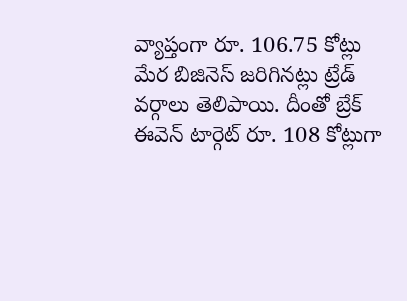వ్యాప్తంగా రూ. 106.75 కోట్లు మేర బిజినెస్ జరిగినట్లు ట్రేడ్ వర్గాలు తెలిపాయి. దీంతో బ్రేక్ ఈవెన్ టార్గెట్ రూ. 108 కోట్లుగా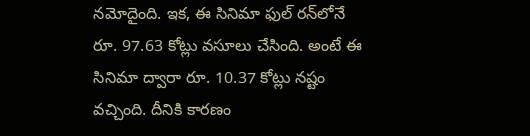నమోదైంది. ఇక, ఈ సినిమా ఫుల్ రన్‌లోనే రూ. 97.63 కోట్లు వసూలు చేసింది. అంటే ఈ సినిమా ద్వారా రూ. 10.37 కోట్లు నష్టం వచ్చింది. దీనికి కారణం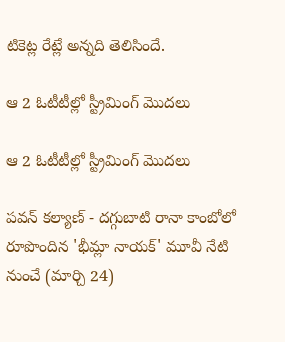టికెట్ల రేట్లే అన్నది తెలిసిందే.

ఆ 2 ఓటీటీల్లో స్ట్రీమింగ్ మొదలు

ఆ 2 ఓటీటీల్లో స్ట్రీమింగ్ మొదలు

పవన్ కల్యాణ్ - దగ్గుబాటి రానా కాంబోలో రూపొందిన 'భీమ్లా నాయక్' మూవీ నేటి నుంచే (మార్చి 24)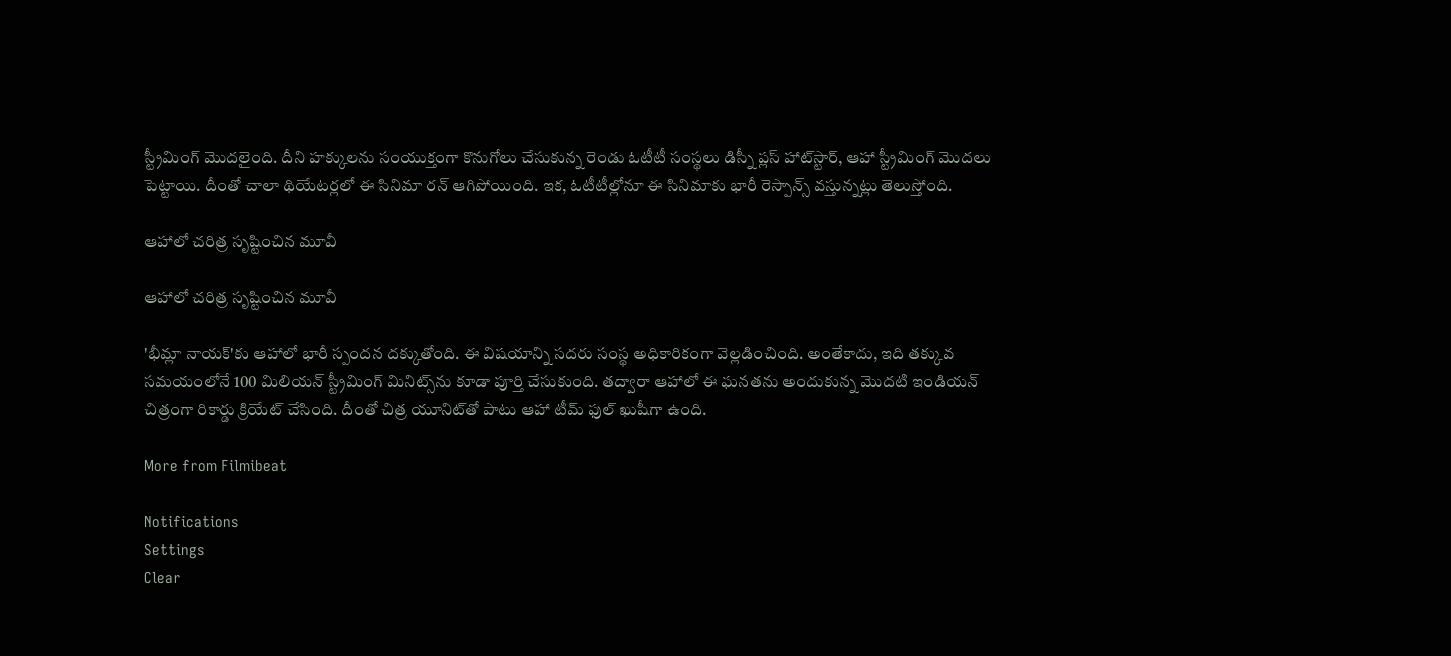స్ట్రీమింగ్ మొదలైంది. దీని హక్కులను సంయుక్తంగా కొనుగోలు చేసుకున్న రెండు ఓటీటీ సంస్థలు డిస్నీ ప్లస్ హాట్‌స్టార్, ఆహా స్ట్రీమింగ్ మొదలు పెట్టాయి. దీంతో చాలా థియేటర్లలో ఈ సినిమా రన్ ఆగిపోయింది. ఇక, ఓటీటీల్లోనూ ఈ సినిమాకు భారీ రెస్పాన్స్ వస్తున్నట్లు తెలుస్తోంది.

ఆహాలో చరిత్ర సృష్టించిన మూవీ

ఆహాలో చరిత్ర సృష్టించిన మూవీ

'భీమ్లా నాయక్'కు ఆహాలో భారీ స్పందన దక్కుతోంది. ఈ విషయాన్ని సదరు సంస్థ అధికారికంగా వెల్లడించింది. అంతేకాదు, ఇది తక్కువ సమయంలోనే 100 మిలియన్ స్ట్రీమింగ్ మినిట్స్‌ను కూడా పూర్తి చేసుకుంది. తద్వారా ఆహాలో ఈ ఘనతను అందుకున్న మొదటి ఇండియన్ చిత్రంగా రికార్డు క్రియేట్ చేసింది. దీంతో చిత్ర యూనిట్‌తో పాటు ఆహా టీమ్ ఫుల్ ఖుషీగా ఉంది.

More from Filmibeat

Notifications
Settings
Clear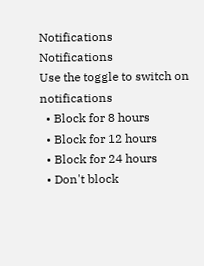Notifications
Notifications
Use the toggle to switch on notifications
  • Block for 8 hours
  • Block for 12 hours
  • Block for 24 hours
  • Don't block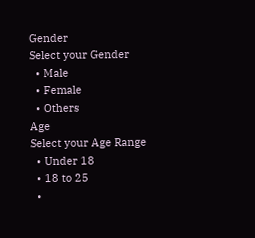Gender
Select your Gender
  • Male
  • Female
  • Others
Age
Select your Age Range
  • Under 18
  • 18 to 25
  •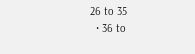26 to 35
  • 36 to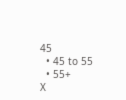45
  • 45 to 55
  • 55+
X